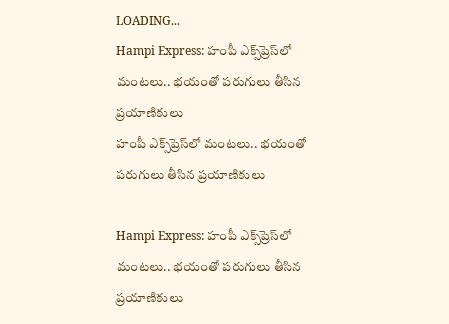LOADING...
Hampi Express: హంపీ ఎక్స్‌ప్రెస్‌లో మంటలు.. భయంతో పరుగులు తీసిన ప్రయాణికులు
హంపీ ఎక్స్‌ప్రెస్‌లో మంటలు.. భయంతో పరుగులు తీసిన ప్రయాణికులు

Hampi Express: హంపీ ఎక్స్‌ప్రెస్‌లో మంటలు.. భయంతో పరుగులు తీసిన ప్రయాణికులు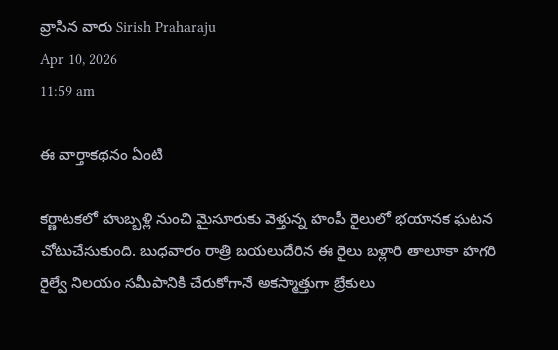వ్రాసిన వారు Sirish Praharaju
Apr 10, 2026
11:59 am

ఈ వార్తాకథనం ఏంటి

కర్ణాటకలో హుబ్బళ్లి నుంచి మైసూరుకు వెళ్తున్న హంపీ రైలులో భయానక ఘటన చోటుచేసుకుంది. బుధవారం రాత్రి బయలుదేరిన ఈ రైలు బళ్లారి తాలూకా హగరి రైల్వే నిలయం సమీపానికి చేరుకోగానే అకస్మాత్తుగా బ్రేకులు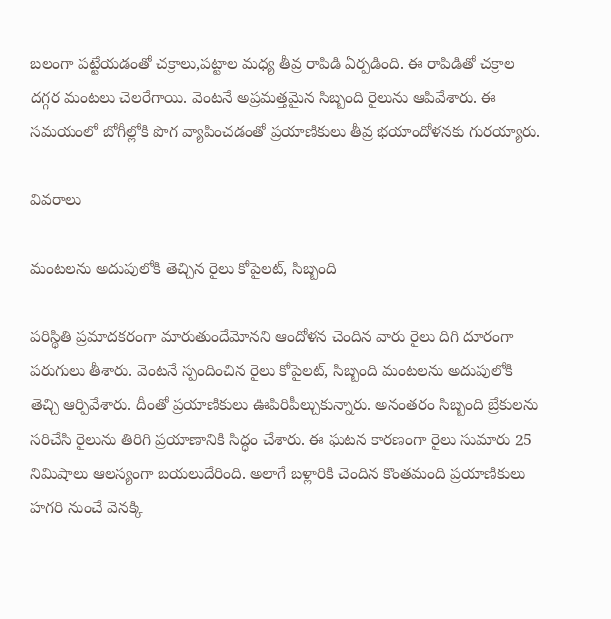బలంగా పట్టేయడంతో చక్రాలు,పట్టాల మధ్య తీవ్ర రాపిడి ఏర్పడింది. ఈ రాపిడితో చక్రాల దగ్గర మంటలు చెలరేగాయి. వెంటనే అప్రమత్తమైన సిబ్బంది రైలును ఆపివేశారు. ఈ సమయంలో బోగీల్లోకి పొగ వ్యాపించడంతో ప్రయాణికులు తీవ్ర భయాందోళనకు గురయ్యారు.

వివరాలు

మంటలను అదుపులోకి తెచ్చిన రైలు కోపైలట్, సిబ్బంది

పరిస్థితి ప్రమాదకరంగా మారుతుందేమోనని ఆందోళన చెందిన వారు రైలు దిగి దూరంగా పరుగులు తీశారు. వెంటనే స్పందించిన రైలు కోపైలట్, సిబ్బంది మంటలను అదుపులోకి తెచ్చి ఆర్పివేశారు. దీంతో ప్రయాణికులు ఊపిరిపీల్చుకున్నారు. అనంతరం సిబ్బంది బ్రేకులను సరిచేసి రైలును తిరిగి ప్రయాణానికి సిద్ధం చేశారు. ఈ ఘటన కారణంగా రైలు సుమారు 25 నిమిషాలు ఆలస్యంగా బయలుదేరింది. అలాగే బళ్లారికి చెందిన కొంతమంది ప్రయాణికులు హగరి నుంచే వెనక్కి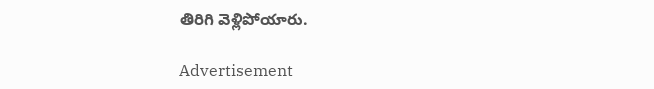తిరిగి వెళ్లిపోయారు.

Advertisement